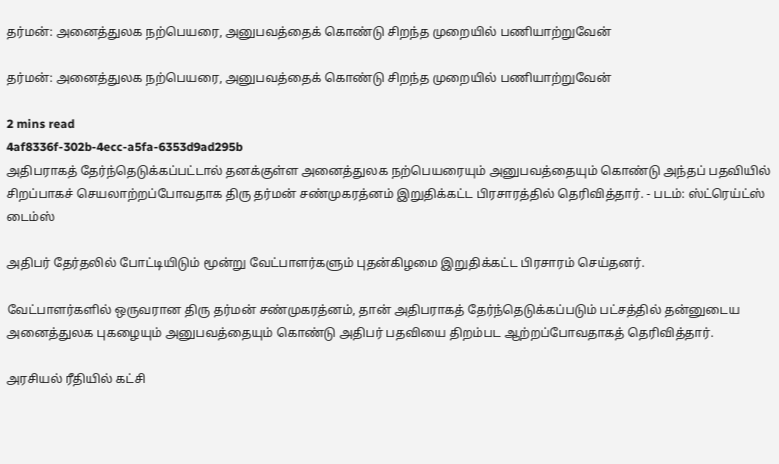தர்மன்: அனைத்துலக நற்பெயரை, அனுபவத்தைக் கொண்டு சிறந்த முறையில் பணியாற்றுவேன்

தர்மன்: அனைத்துலக நற்பெயரை, அனுபவத்தைக் கொண்டு சிறந்த முறையில் பணியாற்றுவேன்

2 mins read
4af8336f-302b-4ecc-a5fa-6353d9ad295b
அதிபராகத் தேர்ந்தெடுக்கப்பட்டால் தனக்குள்ள அனைத்துலக நற்பெயரையும் அனுபவத்தையும் கொண்டு அந்தப் பதவியில் சிறப்பாகச் செயலாற்றப்போவதாக திரு தர்மன் சண்முகரத்னம் இறுதிக்கட்ட பிரசாரத்தில் தெரிவித்தார். - படம்: ஸ்ட்ரெய்ட்ஸ் டைம்ஸ்

அதிபர் தேர்தலில் போட்டியிடும் மூன்று வேட்பாளர்களும் புதன்கிழமை இறுதிக்கட்ட பிரசாரம் செய்தனர்.

வேட்பாளர்களில் ஒருவரான திரு தர்மன் சண்முகரத்னம், தான் அதிபராகத் தேர்ந்தெடுக்கப்படும் பட்சத்தில் தன்னுடைய அனைத்துலக புகழையும் அனுபவத்தையும் கொண்டு அதிபர் பதவியை திறம்பட ஆற்றப்போவதாகத் தெரிவித்தார்.

அரசியல் ரீதியில் கட்சி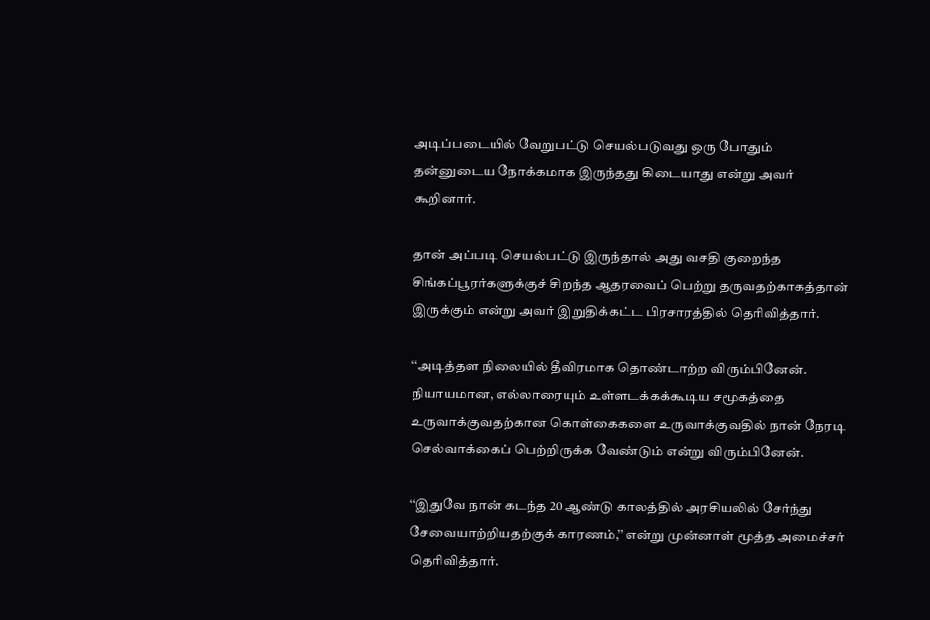அடிப்படையில் வேறுபட்டு செயல்படுவது ஒரு போதும் தன்னுடைய நோக்கமாக இருந்தது கிடையாது என்று அவர் கூறினார்.

தான் அப்படி செயல்பட்டு இருந்தால் அது வசதி குறைந்த சிங்கப்பூரர்களுக்குச் சிறந்த ஆதரவைப் பெற்று தருவதற்காகத்தான் இருக்கும் என்று அவர் இறுதிக்கட்ட பிரசாரத்தில் தெரிவித்தார்.

‘‘அடித்தள நிலையில் தீவிரமாக தொண்டாற்ற விரும்பினேன். நியாயமான, எல்லாரையும் உள்ளடக்கக்கூடிய சமூகத்தை உருவாக்குவதற்கான கொள்கைகளை உருவாக்குவதில் நான் நேரடி செல்வாக்கைப் பெற்றிருக்க வேண்டும் என்று விரும்பினேன்.

‘‘இதுவே நான் கடந்த 20 ஆண்டு காலத்தில் அரசியலில் சேர்ந்து சேவையாற்றியதற்குக் காரணம்,’’ என்று முன்னாள் மூத்த அமைச்சர் தெரிவித்தார்.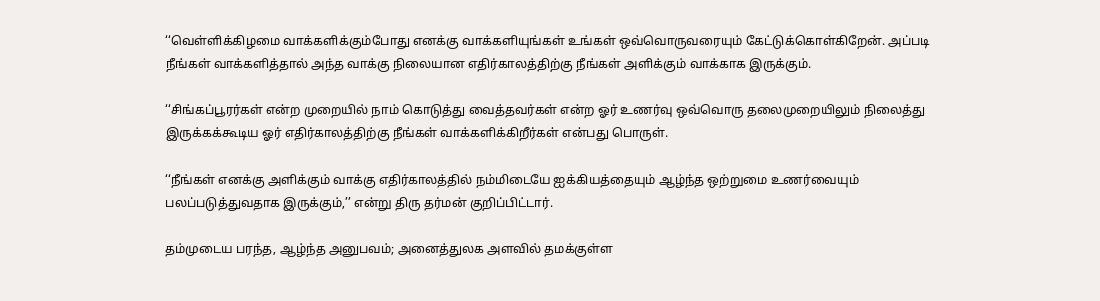‘‘வெள்ளிக்கிழமை வாக்களிக்கும்போது எனக்கு வாக்களியுங்கள் உங்கள் ஒவ்வொருவரையும் கேட்டுக்கொள்கிறேன். அப்படி நீங்கள் வாக்களித்தால் அந்த வாக்கு நிலையான எதிர்காலத்திற்கு நீங்கள் அளிக்கும் வாக்காக இருக்கும்.

‘‘சிங்கப்பூரர்கள் என்ற முறையில் நாம் கொடுத்து வைத்தவர்கள் என்ற ஓர் உணர்வு ஒவ்வொரு தலைமுறையிலும் நிலைத்து இருக்கக்கூடிய ஓர் எதிர்காலத்திற்கு நீங்கள் வாக்களிக்கிறீர்கள் என்பது பொருள்.

‘‘நீங்கள் எனக்கு அளிக்கும் வாக்கு எதிர்காலத்தில் நம்மிடையே ஐக்கியத்தையும் ஆழ்ந்த ஒற்றுமை உணர்வையும் பலப்படுத்துவதாக இருக்கும்,’’ என்று திரு தர்மன் குறிப்பிட்டார்.

தம்முடைய பரந்த, ஆழ்ந்த அனுபவம்; அனைத்துலக அளவில் தமக்குள்ள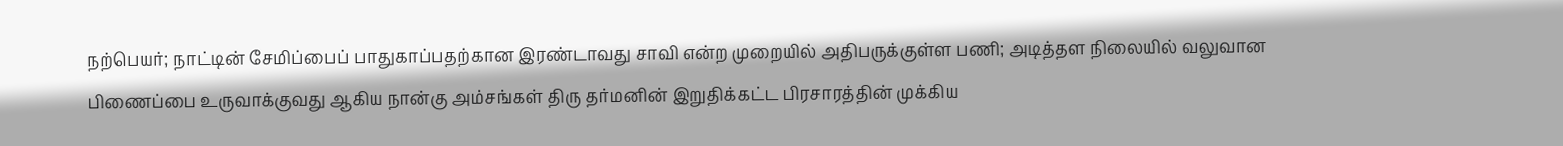நற்பெயர்; நாட்டின் சேமிப்பைப் பாதுகாப்பதற்கான இரண்டாவது சாவி என்ற முறையில் அதிபருக்குள்ள பணி; அடித்தள நிலையில் வலுவான பிணைப்பை உருவாக்குவது ஆகிய நான்கு அம்சங்கள் திரு தர்மனின் இறுதிக்கட்ட பிரசாரத்தின் முக்கிய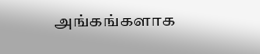அங்கங்களாக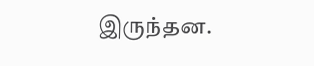இருந்தன.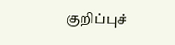குறிப்புச்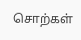சொற்கள்